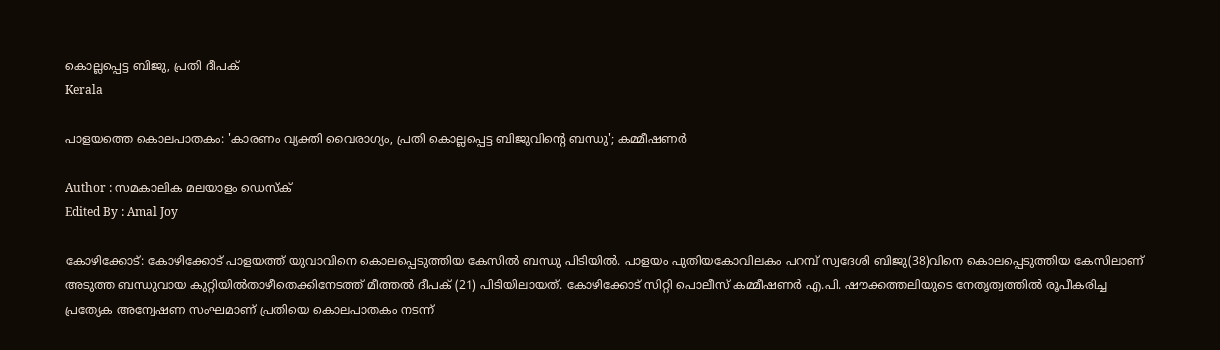കൊല്ലപ്പെട്ട ബിജു, പ്രതി ദീപക്
Kerala

പാളയത്തെ കൊലപാതകം: 'കാരണം വ്യക്തി വൈരാഗ്യം, പ്രതി കൊല്ലപ്പെട്ട ബിജുവിന്റെ ബന്ധു'; കമ്മീഷണര്‍

Author : സമകാലിക മലയാളം ഡെസ്ക്
Edited By : Amal Joy

കോഴിക്കോട്: കോഴിക്കോട് പാളയത്ത് യുവാവിനെ കൊലപ്പെടുത്തിയ കേസില്‍ ബന്ധു പിടിയില്‍. പാളയം പുതിയകോവിലകം പറമ്പ് സ്വദേശി ബിജു(38)വിനെ കൊലപ്പെടുത്തിയ കേസിലാണ് അടുത്ത ബന്ധുവായ കുറ്റിയില്‍താഴീതെക്കിനേടത്ത് മീത്തല്‍ ദീപക് (21) പിടിയിലായത്. കോഴിക്കോട് സിറ്റി പൊലീസ് കമ്മീഷണര്‍ എ.പി. ഷൗക്കത്തലിയുടെ നേതൃത്വത്തില്‍ രൂപീകരിച്ച പ്രത്യേക അന്വേഷണ സംഘമാണ് പ്രതിയെ കൊലപാതകം നടന്ന്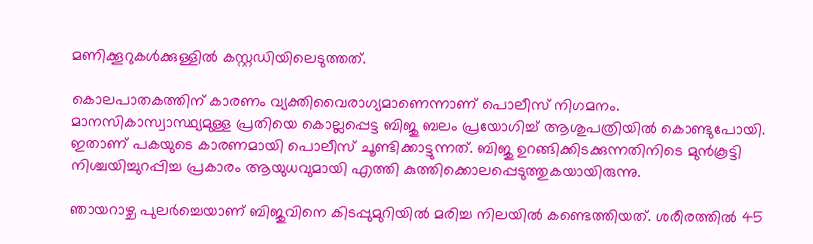മണിക്കൂറുകള്‍ക്കുള്ളില്‍ കസ്റ്റഡിയിലെടുത്തത്.

കൊലപാതകത്തിന് കാരണം വ്യക്തിവൈരാഗ്യമാണെന്നാണ് പൊലീസ് നിഗമനം. മാനസികാസ്വാസ്ഥ്യമുള്ള പ്രതിയെ കൊല്ലപ്പെട്ട ബിജു ബലം പ്രയോഗിച്ച് ആശുപത്രിയില്‍ കൊണ്ടുപോയി. ഇതാണ് പകയുടെ കാരണമായി പൊലീസ് ചൂണ്ടിക്കാട്ടുന്നത്. ബിജു ഉറങ്ങിക്കിടക്കുന്നതിനിടെ മുന്‍കൂട്ടി നിശ്ചയിച്ചുറപ്പിച്ച പ്രകാരം ആയുധവുമായി എത്തി കുത്തിക്കൊലപ്പെടുത്തുകയായിരുന്നു.

ഞായറാഴ്ച പുലര്‍ച്ചെയാണ് ബിജുവിനെ കിടപ്പുമുറിയില്‍ മരിച്ച നിലയില്‍ കണ്ടെത്തിയത്. ശരീരത്തില്‍ 45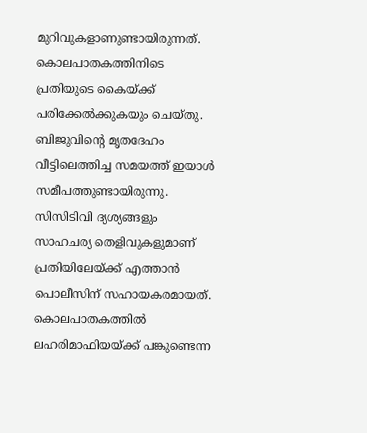മുറിവുകളാണുണ്ടായിരുന്നത്. കൊലപാതകത്തിനിടെ പ്രതിയുടെ കൈയ്ക്ക് പരിക്കേല്‍ക്കുകയും ചെയ്തു. ബിജുവിന്റെ മൃതദേഹം വീട്ടിലെത്തിച്ച സമയത്ത് ഇയാള്‍ സമീപത്തുണ്ടായിരുന്നു. സിസിടിവി ദ്യശ്യങ്ങളും സാഹചര്യ തെളിവുകളുമാണ് പ്രതിയിലേയ്ക്ക് എത്താന്‍ പൊലീസിന് സഹായകരമായത്. കൊലപാതകത്തില്‍ ലഹരിമാഫിയയ്ക്ക് പങ്കുണ്ടെന്ന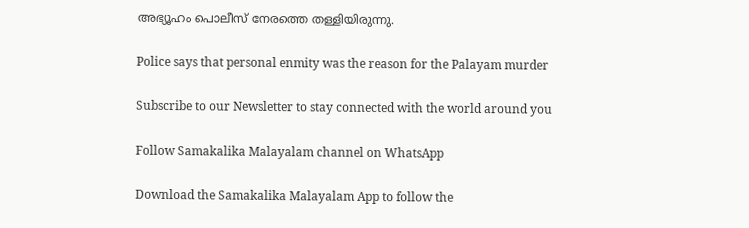അഭ്യൂഹം പൊലീസ് നേരത്തെ തള്ളിയിരുന്നു.

Police says that personal enmity was the reason for the Palayam murder

Subscribe to our Newsletter to stay connected with the world around you

Follow Samakalika Malayalam channel on WhatsApp

Download the Samakalika Malayalam App to follow the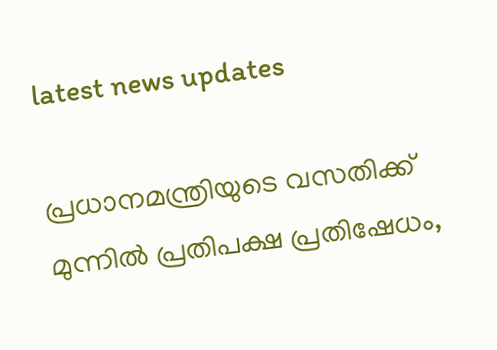latest news updates

പ്രധാനമന്ത്രിയുടെ വസതിക്ക് മുന്നിൽ പ്രതിപക്ഷ പ്രതിഷേധം,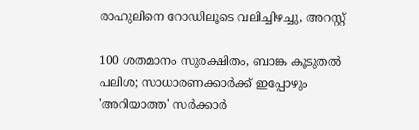രാഹുലിനെ റോഡിലൂടെ വലിച്ചിഴച്ചു, അറസ്റ്റ്

100 ശതമാനം സുരക്ഷിതം, ബാങ്ക കൂടുതല്‍ പലിശ; സാധാരണക്കാര്‍ക്ക് ഇപ്പോഴും 'അറിയാത്ത' സര്‍ക്കാര്‍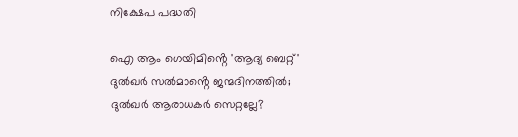നിക്ഷേപ പദ്ധതി

ഐ ആം ഗെയിമിൻ്റെ 'ആദ്യ ബെറ്റ്' ദുൽഖർ സൽമാൻ്റെ ജന്മദിനത്തിൽ; ദുല്‍ഖർ ആരാധകർ സെറ്റല്ലേ?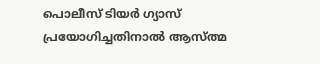പൊലീസ് ടിയര്‍ ഗ്യാസ് പ്രയോഗിച്ചതിനാല്‍ ആസ്ത്മ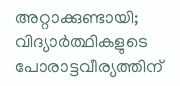അറ്റാക്കുണ്ടായി; വിദ്യാര്‍ത്ഥികളുടെ പോരാട്ടവീര്യത്തിന്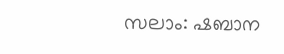സലാം: ഷബാന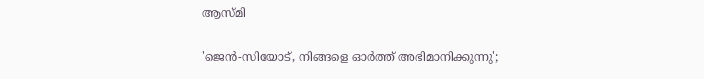ആസ്മി

'ജെന്‍-സിയോട്, നിങ്ങളെ ഓര്‍ത്ത് അഭിമാനിക്കുന്നു';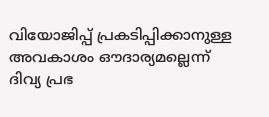വിയോജിപ്പ് പ്രകടിപ്പിക്കാനുള്ള അവകാശം ഔദാര്യമല്ലെന്ന് ദിവ്യ പ്രഭ